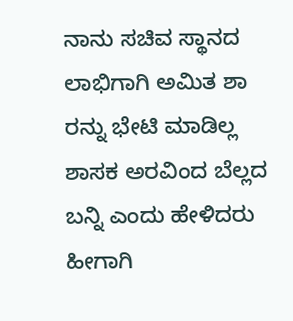ನಾನು ಸಚಿವ ಸ್ಥಾನದ ಲಾಭಿಗಾಗಿ ಅಮಿತ ಶಾ ರನ್ನು ಭೇಟಿ ಮಾಡಿಲ್ಲ ಶಾಸಕ ಅರವಿಂದ ಬೆಲ್ಲದ ಬನ್ನಿ ಎಂದು ಹೇಳಿದರು ಹೀಗಾಗಿ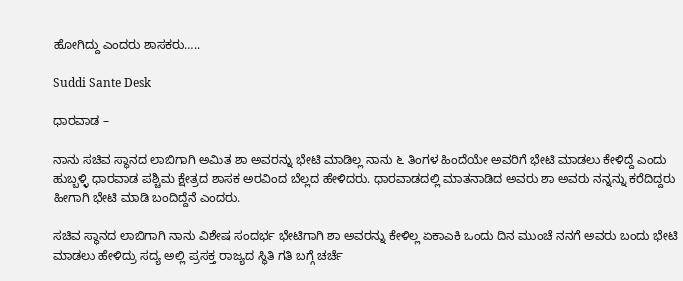ಹೋಗಿದ್ದು ಎಂದರು ಶಾಸಕರು…..

Suddi Sante Desk

ಧಾರವಾಡ –

ನಾನು ಸಚಿವ ಸ್ಥಾನದ ಲಾಬಿಗಾಗಿ ಅಮಿತ ಶಾ ಅವರನ್ನು ಭೇಟಿ ಮಾಡಿಲ್ಲ ನಾನು ೬ ತಿಂಗಳ‌ ಹಿಂದೆಯೇ ಅವರಿಗೆ ಭೇಟಿ ಮಾಡಲು ಕೇಳಿದ್ದೆ ಎಂದು ಹುಬ್ಬಳ್ಳಿ ಧಾರವಾಡ ಪಶ್ಚಿಮ ಕ್ಷೇತ್ರದ ಶಾಸಕ ಅರವಿಂದ ಬೆಲ್ಲದ ಹೇಳಿದರು. ಧಾರವಾಡದಲ್ಲಿ ಮಾತನಾಡಿದ ಅವರು ಶಾ‌ ಅವರು ನನ್ನನ್ನು ಕರೆದಿದ್ದರು ಹೀಗಾಗಿ ಭೇಟಿ ಮಾಡಿ ಬಂದಿದ್ದೆನೆ ಎಂದರು.

ಸಚಿವ ಸ್ಥಾನದ ಲಾಬಿಗಾಗಿ ನಾನು ವಿಶೇಷ ಸಂದರ್ಭ ಭೇಟಿಗಾಗಿ ಶಾ ಅವರನ್ನು ಕೇಳಿಲ್ಲ ಏಕಾಎಕಿ ಒಂದು ದಿನ ಮುಂಚೆ ನನಗೆ ಅವರು ಬಂದು ಭೇಟಿ ಮಾಡಲು ಹೇಳಿದ್ರು ಸದ್ಯ ಅಲ್ಲಿ ಪ್ರಸಕ್ತ ರಾಜ್ಯದ ಸ್ಥಿತಿ ಗತಿ ಬಗ್ಗೆ ಚರ್ಚೆ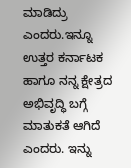ಮಾಡಿದ್ರು ಎಂದರು.ಇನ್ನೂ ಉತ್ತರ ಕರ್ನಾಟಕ ಹಾಗೂ ನನ್ನ ಕ್ಷೇತ್ರದ ಅಭಿವೃದ್ಧಿ ಬಗ್ಗೆ ಮಾತುಕತೆ ಆಗಿದೆ ಎಂದರು. ಇನ್ನು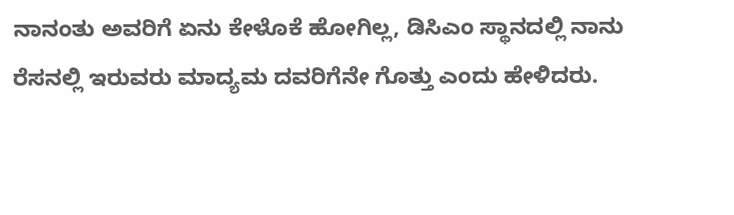ನಾನಂತು ಅವರಿಗೆ ಏನು ಕೇಳೊಕೆ ಹೋಗಿಲ್ಲ, ಡಿಸಿಎಂ ಸ್ಥಾನದಲ್ಲಿ ನಾನು ರೆಸನಲ್ಲಿ ಇರುವರು ಮಾದ್ಯಮ ದವರಿಗೆನೇ ಗೊತ್ತು ಎಂದು ಹೇಳಿದರು.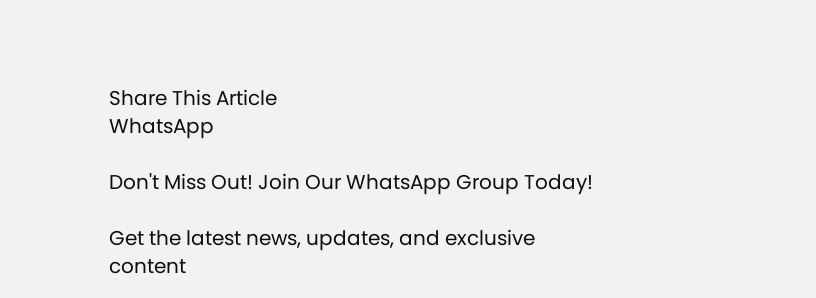Share This Article
WhatsApp

Don't Miss Out! Join Our WhatsApp Group Today!

Get the latest news, updates, and exclusive content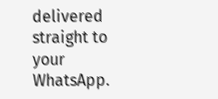delivered straight to your WhatsApp.